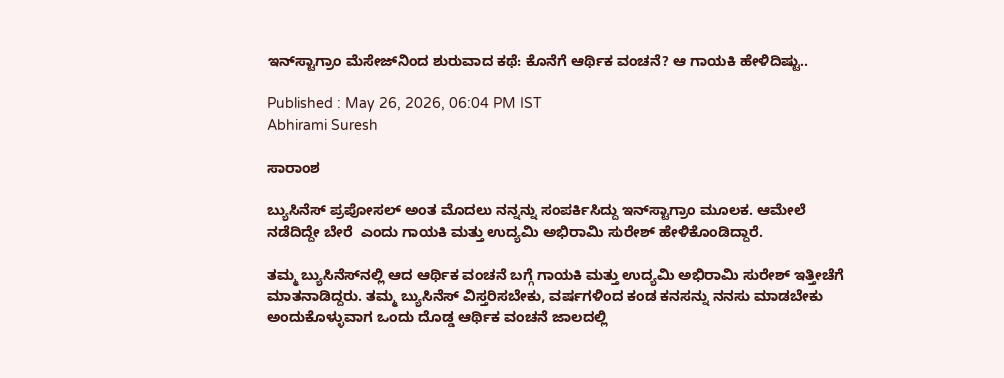ಇನ್‌ಸ್ಟಾಗ್ರಾಂ ಮೆಸೇಜ್‌ನಿಂದ ಶುರುವಾದ ಕಥೆ: ಕೊನೆಗೆ ಆರ್ಥಿಕ ವಂಚನೆ? ಆ ಗಾಯಕಿ ಹೇಳಿದಿಷ್ಟು..

Published : May 26, 2026, 06:04 PM IST
Abhirami Suresh

ಸಾರಾಂಶ

ಬ್ಯುಸಿನೆಸ್ ಪ್ರಪೋಸಲ್ ಅಂತ ಮೊದಲು ನನ್ನನ್ನು ಸಂಪರ್ಕಿಸಿದ್ದು ಇನ್‌ಸ್ಟಾಗ್ರಾಂ ಮೂಲಕ. ಆಮೇಲೆ ನಡೆದಿದ್ದೇ ಬೇರೆ  ಎಂದು ಗಾಯಕಿ ಮತ್ತು ಉದ್ಯಮಿ ಅಭಿರಾಮಿ ಸುರೇಶ್ ಹೇಳಿಕೊಂಡಿದ್ದಾರೆ.

ತಮ್ಮ ಬ್ಯುಸಿನೆಸ್‌ನಲ್ಲಿ ಆದ ಆರ್ಥಿಕ ವಂಚನೆ ಬಗ್ಗೆ ಗಾಯಕಿ ಮತ್ತು ಉದ್ಯಮಿ ಅಭಿರಾಮಿ ಸುರೇಶ್ ಇತ್ತೀಚೆಗೆ ಮಾತನಾಡಿದ್ದರು. ತಮ್ಮ ಬ್ಯುಸಿನೆಸ್ ವಿಸ್ತರಿಸಬೇಕು, ವರ್ಷಗಳಿಂದ ಕಂಡ ಕನಸನ್ನು ನನಸು ಮಾಡಬೇಕು ಅಂದುಕೊಳ್ಳುವಾಗ ಒಂದು ದೊಡ್ಡ ಆರ್ಥಿಕ ವಂಚನೆ ಜಾಲದಲ್ಲಿ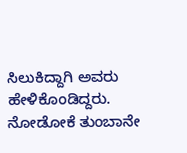ಸಿಲುಕಿದ್ದಾಗಿ ಅವರು ಹೇಳಿಕೊಂಡಿದ್ದರು. ನೋಡೋಕೆ ತುಂಬಾನೇ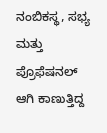ನಂಬಿಕಸ್ಥ, ಸಭ್ಯ ಮತ್ತು ಪ್ರೊಫೆಷನಲ್ ಆಗಿ ಕಾಣುತ್ತಿದ್ದ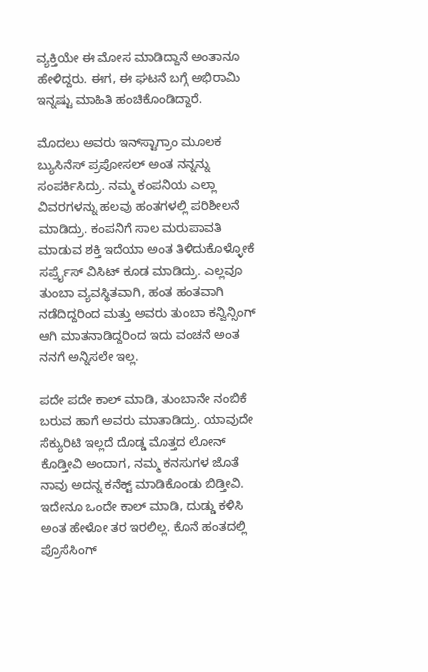ವ್ಯಕ್ತಿಯೇ ಈ ಮೋಸ ಮಾಡಿದ್ದಾನೆ ಅಂತಾನೂ ಹೇಳಿದ್ದರು. ಈಗ, ಈ ಘಟನೆ ಬಗ್ಗೆ ಅಭಿರಾಮಿ ಇನ್ನಷ್ಟು ಮಾಹಿತಿ ಹಂಚಿಕೊಂಡಿದ್ದಾರೆ.

ಮೊದಲು ಅವರು ಇನ್‌ಸ್ಟಾಗ್ರಾಂ ಮೂಲಕ ಬ್ಯುಸಿನೆಸ್ ಪ್ರಪೋಸಲ್ ಅಂತ ನನ್ನನ್ನು ಸಂಪರ್ಕಿಸಿದ್ರು. ನಮ್ಮ ಕಂಪನಿಯ ಎಲ್ಲಾ ವಿವರಗಳನ್ನು ಹಲವು ಹಂತಗಳಲ್ಲಿ ಪರಿಶೀಲನೆ ಮಾಡಿದ್ರು. ಕಂಪನಿಗೆ ಸಾಲ ಮರುಪಾವತಿ ಮಾಡುವ ಶಕ್ತಿ ಇದೆಯಾ ಅಂತ ತಿಳಿದುಕೊಳ್ಳೋಕೆ ಸರ್ಪ್ರೈಸ್ ವಿಸಿಟ್ ಕೂಡ ಮಾಡಿದ್ರು. ಎಲ್ಲವೂ ತುಂಬಾ ವ್ಯವಸ್ಥಿತವಾಗಿ, ಹಂತ ಹಂತವಾಗಿ ನಡೆದಿದ್ದರಿಂದ ಮತ್ತು ಅವರು ತುಂಬಾ ಕನ್ವಿನ್ಸಿಂಗ್ ಆಗಿ ಮಾತನಾಡಿದ್ದರಿಂದ ಇದು ವಂಚನೆ ಅಂತ ನನಗೆ ಅನ್ನಿಸಲೇ ಇಲ್ಲ.

ಪದೇ ಪದೇ ಕಾಲ್ ಮಾಡಿ, ತುಂಬಾನೇ ನಂಬಿಕೆ ಬರುವ ಹಾಗೆ ಅವರು ಮಾತಾಡಿದ್ರು. ಯಾವುದೇ ಸೆಕ್ಯುರಿಟಿ ಇಲ್ಲದೆ ದೊಡ್ಡ ಮೊತ್ತದ ಲೋನ್ ಕೊಡ್ತೀವಿ ಅಂದಾಗ, ನಮ್ಮ ಕನಸುಗಳ ಜೊತೆ ನಾವು ಅದನ್ನ ಕನೆಕ್ಟ್ ಮಾಡಿಕೊಂಡು ಬಿಡ್ತೀವಿ. ಇದೇನೂ ಒಂದೇ ಕಾಲ್ ಮಾಡಿ, ದುಡ್ಡು ಕಳಿಸಿ ಅಂತ ಹೇಳೋ ತರ ಇರಲಿಲ್ಲ. ಕೊನೆ ಹಂತದಲ್ಲಿ ಪ್ರೊಸೆಸಿಂಗ್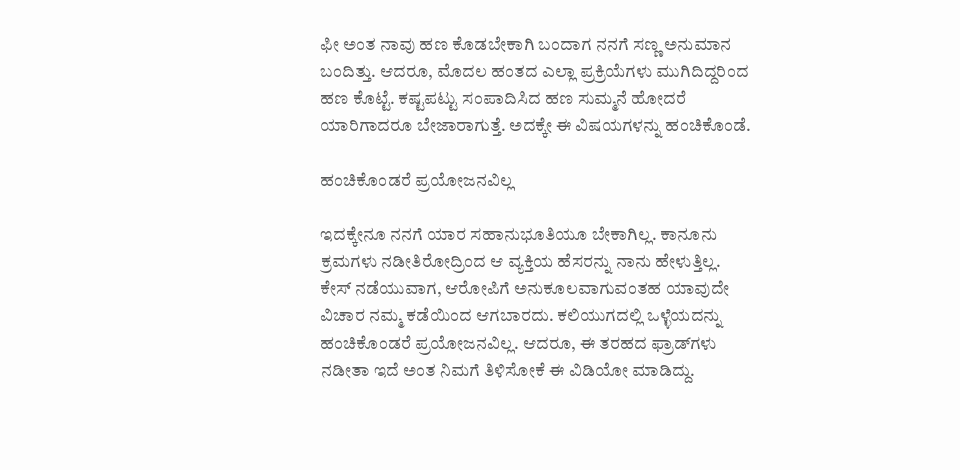ಫೀ ಅಂತ ನಾವು ಹಣ ಕೊಡಬೇಕಾಗಿ ಬಂದಾಗ ನನಗೆ ಸಣ್ಣ ಅನುಮಾನ ಬಂದಿತ್ತು. ಆದರೂ, ಮೊದಲ ಹಂತದ ಎಲ್ಲಾ ಪ್ರಕ್ರಿಯೆಗಳು ಮುಗಿದಿದ್ದರಿಂದ ಹಣ ಕೊಟ್ಟೆ. ಕಷ್ಟಪಟ್ಟು ಸಂಪಾದಿಸಿದ ಹಣ ಸುಮ್ಮನೆ ಹೋದರೆ ಯಾರಿಗಾದರೂ ಬೇಜಾರಾಗುತ್ತೆ. ಅದಕ್ಕೇ ಈ ವಿಷಯಗಳನ್ನು ಹಂಚಿಕೊಂಡೆ.

ಹಂಚಿಕೊಂಡರೆ ಪ್ರಯೋಜನವಿಲ್ಲ

ಇದಕ್ಕೇನೂ ನನಗೆ ಯಾರ ಸಹಾನುಭೂತಿಯೂ ಬೇಕಾಗಿಲ್ಲ. ಕಾನೂನು ಕ್ರಮಗಳು ನಡೀತಿರೋದ್ರಿಂದ ಆ ವ್ಯಕ್ತಿಯ ಹೆಸರನ್ನು ನಾನು ಹೇಳುತ್ತಿಲ್ಲ. ಕೇಸ್ ನಡೆಯುವಾಗ, ಆರೋಪಿಗೆ ಅನುಕೂಲವಾಗುವಂತಹ ಯಾವುದೇ ವಿಚಾರ ನಮ್ಮ ಕಡೆಯಿಂದ ಆಗಬಾರದು. ಕಲಿಯುಗದಲ್ಲಿ ಒಳ್ಳೆಯದನ್ನು ಹಂಚಿಕೊಂಡರೆ ಪ್ರಯೋಜನವಿಲ್ಲ. ಆದರೂ, ಈ ತರಹದ ಫ್ರಾಡ್‌ಗಳು ನಡೀತಾ ಇದೆ ಅಂತ ನಿಮಗೆ ತಿಳಿಸೋಕೆ ಈ ವಿಡಿಯೋ ಮಾಡಿದ್ದು.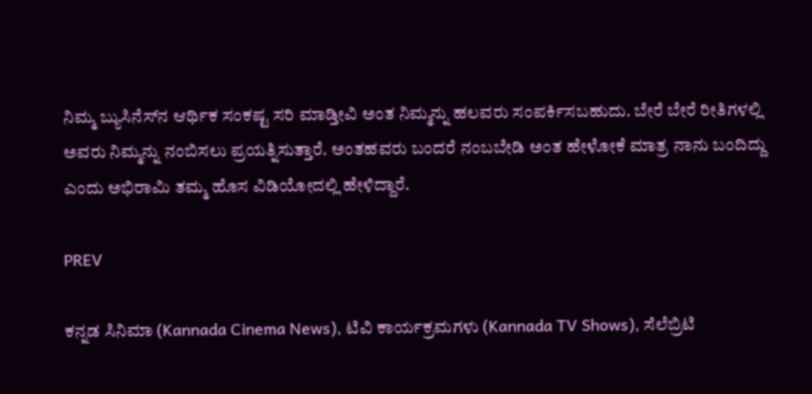ನಿಮ್ಮ ಬ್ಯುಸಿನೆಸ್‌ನ ಆರ್ಥಿಕ ಸಂಕಷ್ಟ ಸರಿ ಮಾಡ್ತೀವಿ ಅಂತ ನಿಮ್ಮನ್ನು ಹಲವರು ಸಂಪರ್ಕಿಸಬಹುದು. ಬೇರೆ ಬೇರೆ ರೀತಿಗಳಲ್ಲಿ ಅವರು ನಿಮ್ಮನ್ನು ನಂಬಿಸಲು ಪ್ರಯತ್ನಿಸುತ್ತಾರೆ. ಅಂತಹವರು ಬಂದರೆ ನಂಬಬೇಡಿ ಅಂತ ಹೇಳೋಕೆ ಮಾತ್ರ ನಾನು ಬಂದಿದ್ದು ಎಂದು ಅಭಿರಾಮಿ ತಮ್ಮ ಹೊಸ ವಿಡಿಯೋದಲ್ಲಿ ಹೇಳಿದ್ದಾರೆ.

PREV

ಕನ್ನಡ ಸಿನಿಮಾ (Kannada Cinema News), ಟಿವಿ ಕಾರ್ಯಕ್ರಮಗಳು (Kannada TV Shows), ಸೆಲೆಬ್ರಿಟಿ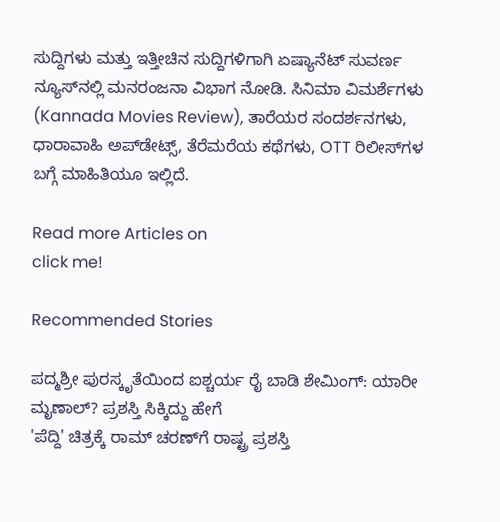ಸುದ್ದಿಗಳು ಮತ್ತು ಇತ್ತೀಚಿನ ಸುದ್ದಿಗಳಿಗಾಗಿ ಏಷ್ಯಾನೆಟ್ ಸುವರ್ಣ ನ್ಯೂಸ್‌ನಲ್ಲಿ ಮನರಂಜನಾ ವಿಭಾಗ ನೋಡಿ. ಸಿನಿಮಾ ವಿಮರ್ಶೆಗಳು (Kannada Movies Review), ತಾರೆಯರ ಸಂದರ್ಶನಗಳು, ಧಾರಾವಾಹಿ ಅಪ್‌ಡೇಟ್ಸ್‌, ತೆರೆಮರೆಯ ಕಥೆಗಳು, OTT ರಿಲೀಸ್‌ಗಳ ಬಗ್ಗೆ ಮಾಹಿತಿಯೂ ಇಲ್ಲಿದೆ.

Read more Articles on
click me!

Recommended Stories

ಪದ್ಮಶ್ರೀ ಪುರಸ್ಕೃತೆಯಿಂದ ಐಶ್ಚರ್ಯ ರೈ ಬಾಡಿ ಶೇಮಿಂಗ್: ಯಾರೀ ಮೃಣಾಲ್? ಪ್ರಶಸ್ತಿ ಸಿಕ್ಕಿದ್ದು ಹೇಗೆ
'ಪೆದ್ದಿ' ಚಿತ್ರಕ್ಕೆ ರಾಮ್ ಚರಣ್‌ಗೆ ರಾಷ್ಟ್ರ ಪ್ರಶಸ್ತಿ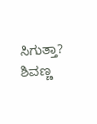ಸಿಗುತ್ತಾ? ಶಿವಣ್ಣ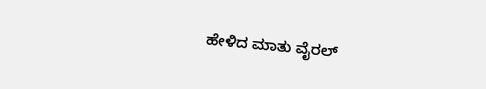ಹೇಳಿದ ಮಾತು ವೈರಲ್